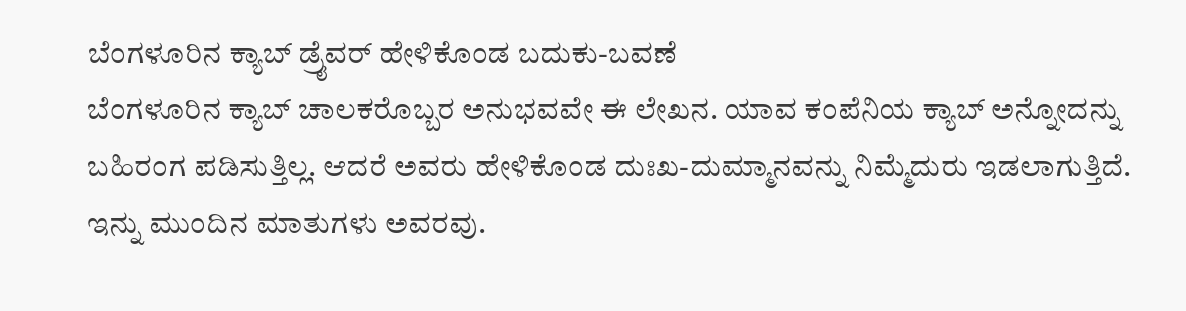ಬೆಂಗಳೂರಿನ ಕ್ಯಾಬ್ ಡ್ರೈವರ್ ಹೇಳಿಕೊಂಡ ಬದುಕು-ಬವಣೆ
ಬೆಂಗಳೂರಿನ ಕ್ಯಾಬ್ ಚಾಲಕರೊಬ್ಬರ ಅನುಭವವೇ ಈ ಲೇಖನ. ಯಾವ ಕಂಪೆನಿಯ ಕ್ಯಾಬ್ ಅನ್ನೋದನ್ನು ಬಹಿರಂಗ ಪಡಿಸುತ್ತಿಲ್ಲ. ಆದರೆ ಅವರು ಹೇಳಿಕೊಂಡ ದುಃಖ-ದುಮ್ಮಾನವನ್ನು ನಿಮ್ಮೆದುರು ಇಡಲಾಗುತ್ತಿದೆ. ಇನ್ನು ಮುಂದಿನ ಮಾತುಗಳು ಅವರವು.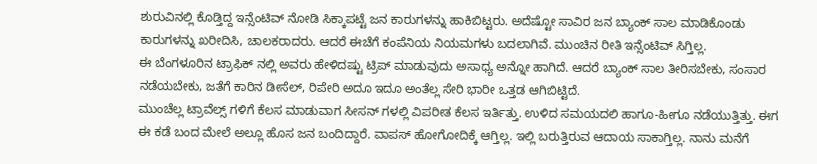ಶುರುವಿನಲ್ಲಿ ಕೊಡ್ತಿದ್ದ ಇನ್ಸೆಂಟಿವ್ ನೋಡಿ ಸಿಕ್ಕಾಪಟ್ಟೆ ಜನ ಕಾರುಗಳನ್ನು ಹಾಕಿಬಿಟ್ಟರು. ಅದೆಷ್ಟೋ ಸಾವಿರ ಜನ ಬ್ಯಾಂಕ್ ಸಾಲ ಮಾಡಿಕೊಂಡು ಕಾರುಗಳನ್ನು ಖರೀದಿಸಿ, ಚಾಲಕರಾದರು. ಆದರೆ ಈಚೆಗೆ ಕಂಪೆನಿಯ ನಿಯಮಗಳು ಬದಲಾಗಿವೆ. ಮುಂಚಿನ ರೀತಿ ಇನ್ಸೆಂಟಿವ್ ಸಿಗ್ತಿಲ್ಲ.
ಈ ಬೆಂಗಳೂರಿನ ಟ್ರಾಫಿಕ್ ನಲ್ಲಿ ಅವರು ಹೇಳಿದಷ್ಟು ಟ್ರಿಪ್ ಮಾಡುವುದು ಅಸಾಧ್ಯ ಅನ್ನೋ ಹಾಗಿದೆ. ಆದರೆ ಬ್ಯಾಂಕ್ ಸಾಲ ತೀರಿಸಬೇಕು, ಸಂಸಾರ ನಡೆಯಬೇಕು, ಜತೆಗೆ ಕಾರಿನ ಡೀಸೆಲ್, ರಿಪೇರಿ ಅದೂ ಇದೂ ಅಂತೆಲ್ಲ ಸೇರಿ ಭಾರೀ ಒತ್ತಡ ಆಗಿಬಿಟ್ಟಿದೆ.
ಮುಂಚೆಲ್ಲ ಟ್ರಾವೆಲ್ಸ್ ಗಳಿಗೆ ಕೆಲಸ ಮಾಡುವಾಗ ಸೀಸನ್ ಗಳಲ್ಲಿ ವಿಪರೀತ ಕೆಲಸ ಇರ್ತಿತ್ತು. ಉಳಿದ ಸಮಯದಲಿ ಹಾಗೂ-ಹೀಗೂ ನಡೆಯುತ್ತಿತ್ತು. ಈಗ ಈ ಕಡೆ ಬಂದ ಮೇಲೆ ಅಲ್ಲೂ ಹೊಸ ಜನ ಬಂದಿದ್ದಾರೆ. ವಾಪಸ್ ಹೋಗೋದಿಕ್ಕೆ ಆಗ್ತಿಲ್ಲ. ಇಲ್ಲಿ ಬರುತ್ತಿರುವ ಆದಾಯ ಸಾಕಾಗ್ತಿಲ್ಲ. ನಾನು ಮನೆಗೆ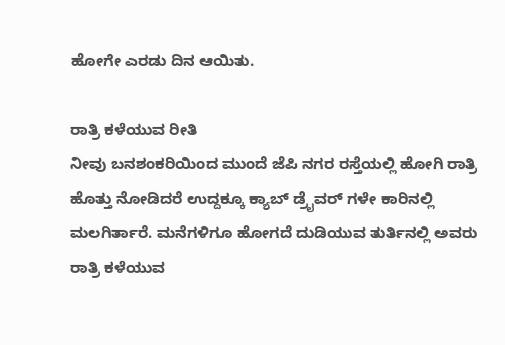ಹೋಗೇ ಎರಡು ದಿನ ಆಯಿತು.

ರಾತ್ರಿ ಕಳೆಯುವ ರೀತಿ
ನೀವು ಬನಶಂಕರಿಯಿಂದ ಮುಂದೆ ಜೆಪಿ ನಗರ ರಸ್ತೆಯಲ್ಲಿ ಹೋಗಿ ರಾತ್ರಿ ಹೊತ್ತು ನೋಡಿದರೆ ಉದ್ದಕ್ಕೂ ಕ್ಯಾಬ್ ಡ್ರೈವರ್ ಗಳೇ ಕಾರಿನಲ್ಲಿ ಮಲಗಿರ್ತಾರೆ. ಮನೆಗಳಿಗೂ ಹೋಗದೆ ದುಡಿಯುವ ತುರ್ತಿನಲ್ಲಿ ಅವರು ರಾತ್ರಿ ಕಳೆಯುವ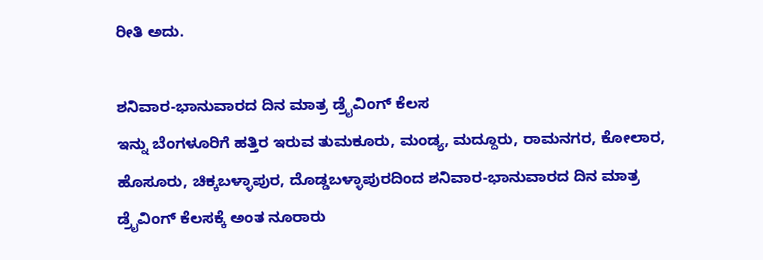ರೀತಿ ಅದು.

ಶನಿವಾರ-ಭಾನುವಾರದ ದಿನ ಮಾತ್ರ ಡ್ರೈವಿಂಗ್ ಕೆಲಸ
ಇನ್ನು ಬೆಂಗಳೂರಿಗೆ ಹತ್ತಿರ ಇರುವ ತುಮಕೂರು, ಮಂಡ್ಯ, ಮದ್ದೂರು, ರಾಮನಗರ, ಕೋಲಾರ, ಹೊಸೂರು, ಚಿಕ್ಕಬಳ್ಳಾಪುರ, ದೊಡ್ಡಬಳ್ಳಾಪುರದಿಂದ ಶನಿವಾರ-ಭಾನುವಾರದ ದಿನ ಮಾತ್ರ ಡ್ರೈವಿಂಗ್ ಕೆಲಸಕ್ಕೆ ಅಂತ ನೂರಾರು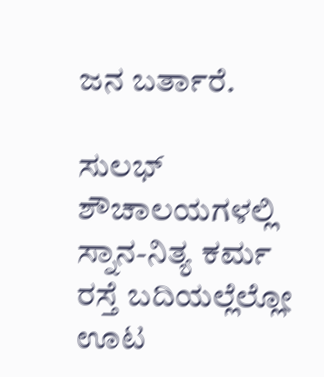ಜನ ಬರ್ತಾರೆ.

ಸುಲಭ್ ಶೌಚಾಲಯಗಳಲ್ಲಿ ಸ್ನಾನ-ನಿತ್ಯ ಕರ್ಮ
ರಸ್ತೆ ಬದಿಯಲ್ಲೆಲ್ಲೋ ಊಟ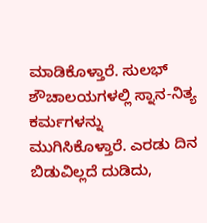ಮಾಡಿಕೊಳ್ತಾರೆ. ಸುಲಭ್ ಶೌಚಾಲಯಗಳಲ್ಲಿ ಸ್ನಾನ-ನಿತ್ಯ ಕರ್ಮಗಳನ್ನು ಮುಗಿಸಿಕೊಳ್ತಾರೆ. ಎರಡು ದಿನ ಬಿಡುವಿಲ್ಲದೆ ದುಡಿದು,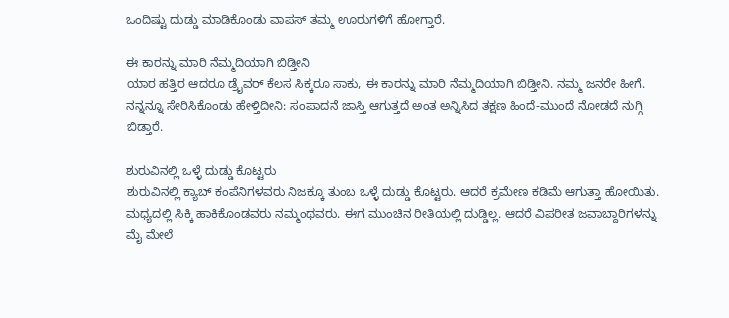ಒಂದಿಷ್ಟು ದುಡ್ಡು ಮಾಡಿಕೊಂಡು ವಾಪಸ್ ತಮ್ಮ ಊರುಗಳಿಗೆ ಹೋಗ್ತಾರೆ.

ಈ ಕಾರನ್ನು ಮಾರಿ ನೆಮ್ಮದಿಯಾಗಿ ಬಿಡ್ತೀನಿ
ಯಾರ ಹತ್ತಿರ ಆದರೂ ಡ್ರೈವರ್ ಕೆಲಸ ಸಿಕ್ಕರೂ ಸಾಕು, ಈ ಕಾರನ್ನು ಮಾರಿ ನೆಮ್ಮದಿಯಾಗಿ ಬಿಡ್ತೀನಿ. ನಮ್ಮ ಜನರೇ ಹೀಗೆ. ನನ್ನನ್ನೂ ಸೇರಿಸಿಕೊಂಡು ಹೇಳ್ತಿದೀನಿ: ಸಂಪಾದನೆ ಜಾಸ್ತಿ ಆಗುತ್ತದೆ ಅಂತ ಅನ್ನಿಸಿದ ತಕ್ಷಣ ಹಿಂದೆ-ಮುಂದೆ ನೋಡದೆ ನುಗ್ಗಿ ಬಿಡ್ತಾರೆ.

ಶುರುವಿನಲ್ಲಿ ಒಳ್ಳೆ ದುಡ್ಡು ಕೊಟ್ಟರು
ಶುರುವಿನಲ್ಲಿ ಕ್ಯಾಬ್ ಕಂಪೆನಿಗಳವರು ನಿಜಕ್ಕೂ ತುಂಬ ಒಳ್ಳೆ ದುಡ್ಡು ಕೊಟ್ಟರು. ಆದರೆ ಕ್ರಮೇಣ ಕಡಿಮೆ ಆಗುತ್ತಾ ಹೋಯಿತು. ಮಧ್ಯದಲ್ಲಿ ಸಿಕ್ಕಿ ಹಾಕಿಕೊಂಡವರು ನಮ್ಮಂಥವರು. ಈಗ ಮುಂಚಿನ ರೀತಿಯಲ್ಲಿ ದುಡ್ಡಿಲ್ಲ. ಆದರೆ ವಿಪರೀತ ಜವಾಬ್ದಾರಿಗಳನ್ನು ಮೈ ಮೇಲೆ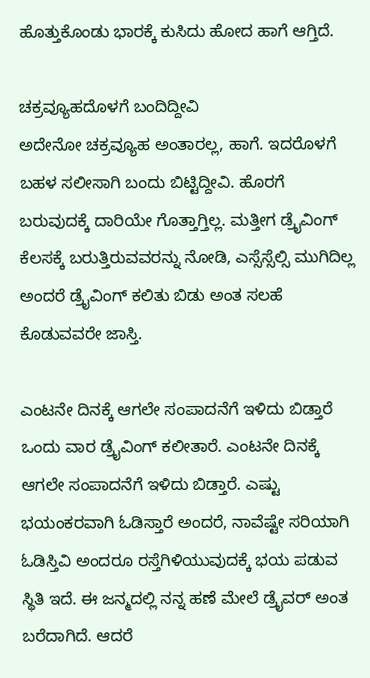ಹೊತ್ತುಕೊಂಡು ಭಾರಕ್ಕೆ ಕುಸಿದು ಹೋದ ಹಾಗೆ ಆಗ್ತಿದೆ.

ಚಕ್ರವ್ಯೂಹದೊಳಗೆ ಬಂದಿದ್ದೀವಿ
ಅದೇನೋ ಚಕ್ರವ್ಯೂಹ ಅಂತಾರಲ್ಲ, ಹಾಗೆ. ಇದರೊಳಗೆ ಬಹಳ ಸಲೀಸಾಗಿ ಬಂದು ಬಿಟ್ಟಿದ್ದೀವಿ. ಹೊರಗೆ ಬರುವುದಕ್ಕೆ ದಾರಿಯೇ ಗೊತ್ತಾಗ್ತಿಲ್ಲ. ಮತ್ತೀಗ ಡ್ರೈವಿಂಗ್ ಕೆಲಸಕ್ಕೆ ಬರುತ್ತಿರುವವರನ್ನು ನೋಡಿ, ಎಸ್ಸೆಸ್ಸೆಲ್ಸಿ ಮುಗಿದಿಲ್ಲ ಅಂದರೆ ಡ್ರೈವಿಂಗ್ ಕಲಿತು ಬಿಡು ಅಂತ ಸಲಹೆ ಕೊಡುವವರೇ ಜಾಸ್ತಿ.

ಎಂಟನೇ ದಿನಕ್ಕೆ ಆಗಲೇ ಸಂಪಾದನೆಗೆ ಇಳಿದು ಬಿಡ್ತಾರೆ
ಒಂದು ವಾರ ಡ್ರೈವಿಂಗ್ ಕಲೀತಾರೆ. ಎಂಟನೇ ದಿನಕ್ಕೆ ಆಗಲೇ ಸಂಪಾದನೆಗೆ ಇಳಿದು ಬಿಡ್ತಾರೆ. ಎಷ್ಟು ಭಯಂಕರವಾಗಿ ಓಡಿಸ್ತಾರೆ ಅಂದರೆ, ನಾವೆಷ್ಟೇ ಸರಿಯಾಗಿ ಓಡಿಸ್ತಿವಿ ಅಂದರೂ ರಸ್ತೆಗಿಳಿಯುವುದಕ್ಕೆ ಭಯ ಪಡುವ ಸ್ಥಿತಿ ಇದೆ. ಈ ಜನ್ಮದಲ್ಲಿ ನನ್ನ ಹಣೆ ಮೇಲೆ ಡ್ರೈವರ್ ಅಂತ ಬರೆದಾಗಿದೆ. ಆದರೆ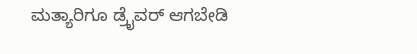ಮತ್ಯಾರಿಗೂ ಡ್ರೈವರ್ ಆಗಬೇಡಿ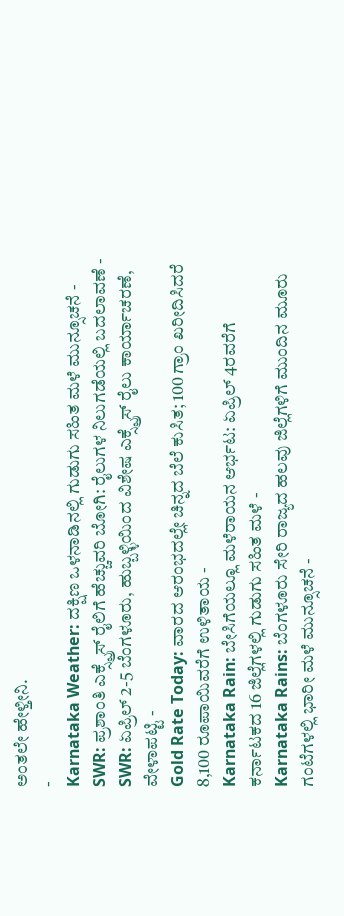ಅಂತಲೇ ಹೇಳ್ತೀನಿ.
-
Karnataka Weather: ದಕ್ಷಿಣ ಒಳನಾಡಿನಲ್ಲಿ ಗುಡುಗು ಸಹಿತ ಮಳೆ ಮುನ್ಸೂಚನೆ -
SWR: ಪ್ರಶಾಂತಿ ಎಕ್ಸ್ಪ್ರೆಸ್ ರೈಲಿಗೆ ಹೆಚ್ಚುವರಿ ಬೋಗಿ: ರೈಲುಗಳ ನಿಲುಗಡೆಯಲ್ಲಿ ಬದಲಾವಣೆ -
SWR: ಏಪ್ರಿಲ್ 2-5 ಬೆಂಗಳೂರು, ಹುಬ್ಬಳ್ಳಿಯಿಂದ ವಿಶೇಷ ಎಕ್ಸ್ಪ್ರೆಸ್ ರೈಲು ಕಾರ್ಯಾಚರಣೆ, ವೇಳಾಪಟ್ಟಿ -
Gold Rate Today: ವಾರದ ಆರಂಭದಲ್ಲೇ ಚಿನ್ನದ ಬೆಲೆ ಕುಸಿತ; 100 ಗ್ರಾಂ ಖರೀದಿಸಿದರೆ 8,100 ರೂಪಾಯಿವರೆಗೆ ಉಳಿತಾಯ -
Karnataka Rain: ಬೇಸಿಗೆಯಲ್ಲೂ ಮಳೆರಾಯನ ಆರ್ಭಟ: ಏಪ್ರಿಲ್ 4ರವರೆಗೆ ಕರ್ನಾಟಕದ 16 ಜಿಲ್ಲೆಗಳಲ್ಲಿ ಗುಡುಗು ಸಹಿತ ಮಳೆ -
Karnataka Rains: ಬೆಂಗಳೂರು ಸೇರಿ ರಾಜ್ಯದ ಹಲವು ಜಿಲ್ಲೆಗಳಿಗೆ ಮುಂದಿನ ಮೂರು ಗಂಟೆಗಳಲ್ಲಿ ಭಾರೀ ಮಳೆ ಮುನ್ಸೂಚನೆ -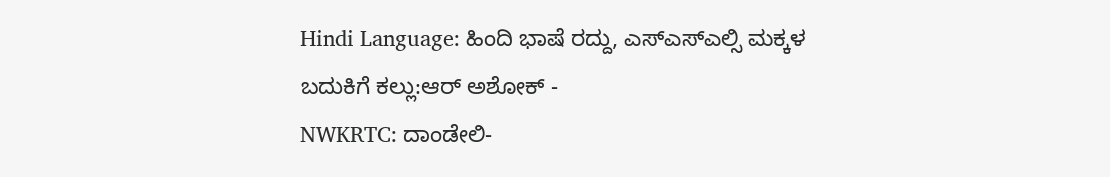Hindi Language: ಹಿಂದಿ ಭಾಷೆ ರದ್ದು, ಎಸ್ಎಸ್ಎಲ್ಸಿ ಮಕ್ಕಳ ಬದುಕಿಗೆ ಕಲ್ಲು:ಆರ್ ಅಶೋಕ್ -
NWKRTC: ದಾಂಡೇಲಿ-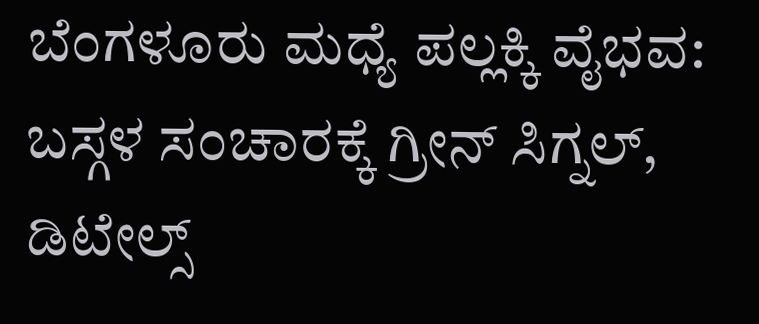ಬೆಂಗಳೂರು ಮಧ್ಯೆ ಪಲ್ಲಕ್ಕಿ ವೈಭವ: ಬಸ್ಗಳ ಸಂಚಾರಕ್ಕೆ ಗ್ರೀನ್ ಸಿಗ್ನಲ್, ಡಿಟೇಲ್ಸ್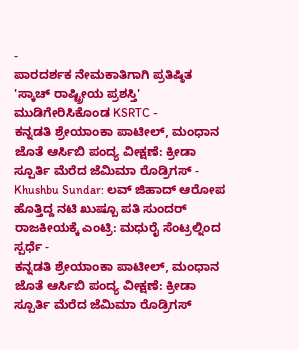-
ಪಾರದರ್ಶಕ ನೇಮಕಾತಿಗಾಗಿ ಪ್ರತಿಷ್ಠಿತ 'ಸ್ಕಾಚ್ ರಾಷ್ಟ್ರೀಯ ಪ್ರಶಸ್ತಿ' ಮುಡಿಗೇರಿಸಿಕೊಂಡ KSRTC -
ಕನ್ನಡತಿ ಶ್ರೇಯಾಂಕಾ ಪಾಟೀಲ್, ಮಂಧಾನ ಜೊತೆ ಆರ್ಸಿಬಿ ಪಂದ್ಯ ವೀಕ್ಷಣೆ: ಕ್ರೀಡಾ ಸ್ಪೂರ್ತಿ ಮೆರೆದ ಜೆಮಿಮಾ ರೊಡ್ರಿಗಸ್ -
Khushbu Sundar: ಲವ್ ಜಿಹಾದ್ ಆರೋಪ ಹೊತ್ತಿದ್ದ ನಟಿ ಖುಷ್ಬೂ ಪತಿ ಸುಂದರ್ ರಾಜಕೀಯಕ್ಕೆ ಎಂಟ್ರಿ: ಮಧುರೈ ಸೆಂಟ್ರಲ್ನಿಂದ ಸ್ಪರ್ಧೆ -
ಕನ್ನಡತಿ ಶ್ರೇಯಾಂಕಾ ಪಾಟೀಲ್, ಮಂಧಾನ ಜೊತೆ ಆರ್ಸಿಬಿ ಪಂದ್ಯ ವೀಕ್ಷಣೆ: ಕ್ರೀಡಾ ಸ್ಪೂರ್ತಿ ಮೆರೆದ ಜೆಮಿಮಾ ರೊಡ್ರಿಗಸ್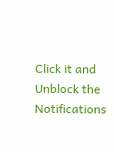Click it and Unblock the Notifications